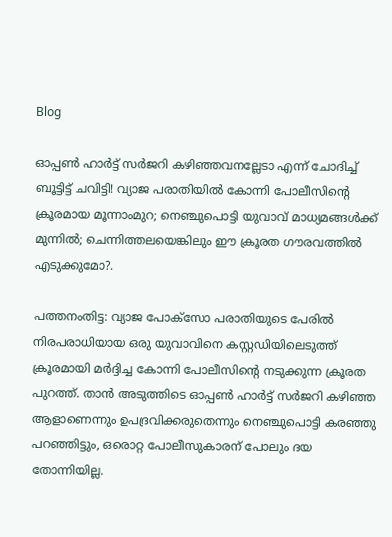Blog

ഓപ്പണ്‍ ഹാര്‍ട്ട് സര്‍ജറി കഴിഞ്ഞവനല്ലേടാ എന്ന് ചോദിച്ച് ബൂട്ടിട്ട് ചവിട്ടി! വ്യാജ പരാതിയില്‍ കോന്നി പോലീസിന്റെ ക്രൂരമായ മൂന്നാംമുറ; നെഞ്ചുപൊട്ടി യുവാവ് മാധ്യമങ്ങള്‍ക്ക് മുന്നില്‍; ചെന്നിത്തലയെങ്കിലും ഈ ക്രൂരത ഗൗരവത്തില്‍ എടുക്കുമോ?.

പത്തനംതിട്ട: വ്യാജ പോക്‌സോ പരാതിയുടെ പേരില്‍ നിരപരാധിയായ ഒരു യുവാവിനെ കസ്റ്റഡിയിലെടുത്ത് ക്രൂരമായി മര്‍ദ്ദിച്ച കോന്നി പോലീസിന്റെ നടുക്കുന്ന ക്രൂരത പുറത്ത്. താന്‍ അടുത്തിടെ ഓപ്പണ്‍ ഹാര്‍ട്ട് സര്‍ജറി കഴിഞ്ഞ ആളാണെന്നും ഉപദ്രവിക്കരുതെന്നും നെഞ്ചുപൊട്ടി കരഞ്ഞു പറഞ്ഞിട്ടും, ഒരൊറ്റ പോലീസുകാരന് പോലും ദയ തോന്നിയില്ല.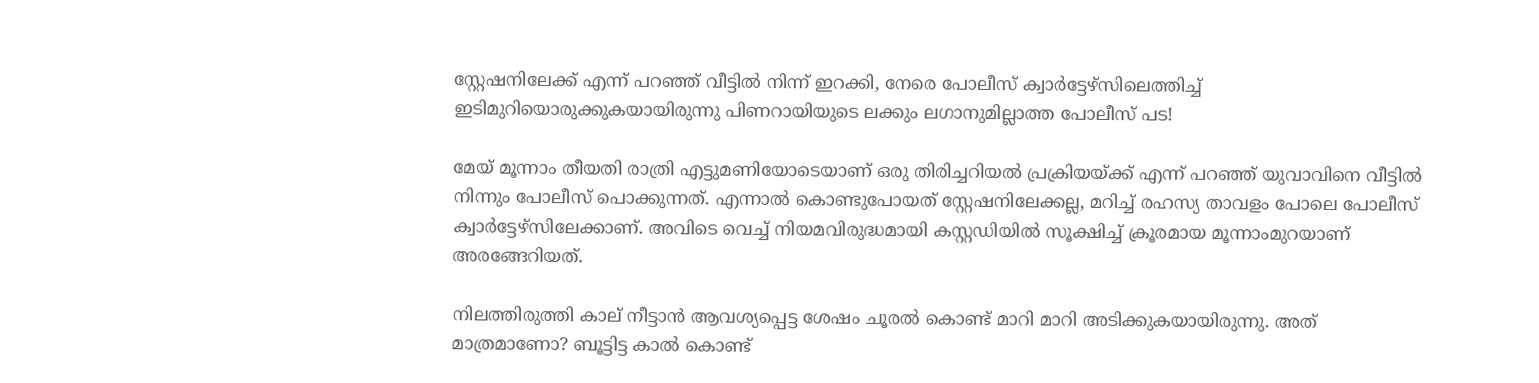സ്റ്റേഷനിലേക്ക് എന്ന് പറഞ്ഞ് വീട്ടില്‍ നിന്ന് ഇറക്കി, നേരെ പോലീസ് ക്വാര്‍ട്ടേഴ്‌സിലെത്തിച്ച് ഇടിമുറിയൊരുക്കുകയായിരുന്നു പിണറായിയുടെ ലക്കും ലഗാനുമില്ലാത്ത പോലീസ് പട!

മേയ് മൂന്നാം തീയതി രാത്രി എട്ടുമണിയോടെയാണ് ഒരു തിരിച്ചറിയല്‍ പ്രക്രിയയ്ക്ക് എന്ന് പറഞ്ഞ് യുവാവിനെ വീട്ടില്‍ നിന്നും പോലീസ് പൊക്കുന്നത്. എന്നാല്‍ കൊണ്ടുപോയത് സ്റ്റേഷനിലേക്കല്ല, മറിച്ച് രഹസ്യ താവളം പോലെ പോലീസ് ക്വാര്‍ട്ടേഴ്‌സിലേക്കാണ്. അവിടെ വെച്ച് നിയമവിരുദ്ധമായി കസ്റ്റഡിയില്‍ സൂക്ഷിച്ച് ക്രൂരമായ മൂന്നാംമുറയാണ് അരങ്ങേറിയത്.

നിലത്തിരുത്തി കാല് നീട്ടാന്‍ ആവശ്യപ്പെട്ട ശേഷം ചൂരല്‍ കൊണ്ട് മാറി മാറി അടിക്കുകയായിരുന്നു. അത് മാത്രമാണോ? ബൂട്ടിട്ട കാല്‍ കൊണ്ട്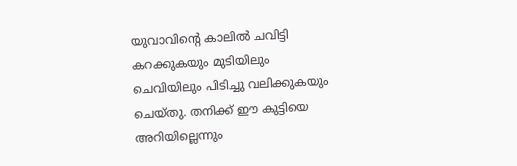യുവാവിന്റെ കാലില്‍ ചവിട്ടി കറക്കുകയും മുടിയിലും ചെവിയിലും പിടിച്ചു വലിക്കുകയും ചെയ്തു. തനിക്ക് ഈ കുട്ടിയെ അറിയില്ലെന്നും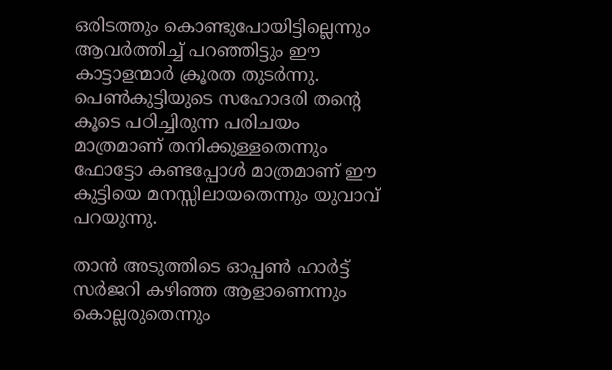ഒരിടത്തും കൊണ്ടുപോയിട്ടില്ലെന്നും ആവര്‍ത്തിച്ച് പറഞ്ഞിട്ടും ഈ കാട്ടാളന്മാര്‍ ക്രൂരത തുടര്‍ന്നു. പെണ്‍കുട്ടിയുടെ സഹോദരി തന്റെ കൂടെ പഠിച്ചിരുന്ന പരിചയം മാത്രമാണ് തനിക്കുള്ളതെന്നും ഫോട്ടോ കണ്ടപ്പോള്‍ മാത്രമാണ് ഈ കുട്ടിയെ മനസ്സിലായതെന്നും യുവാവ് പറയുന്നു.

താന്‍ അടുത്തിടെ ഓപ്പണ്‍ ഹാര്‍ട്ട് സര്‍ജറി കഴിഞ്ഞ ആളാണെന്നും കൊല്ലരുതെന്നും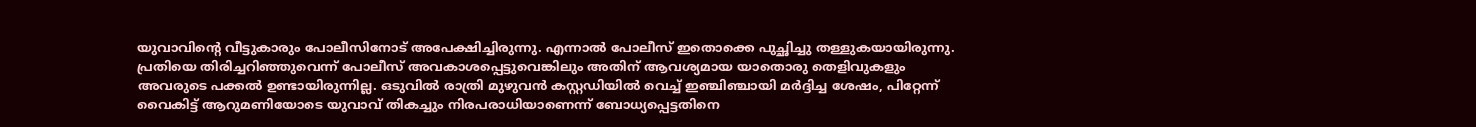യുവാവിന്റെ വീട്ടുകാരും പോലീസിനോട് അപേക്ഷിച്ചിരുന്നു. എന്നാല്‍ പോലീസ് ഇതൊക്കെ പുച്ഛിച്ചു തള്ളുകയായിരുന്നു. പ്രതിയെ തിരിച്ചറിഞ്ഞുവെന്ന് പോലീസ് അവകാശപ്പെട്ടുവെങ്കിലും അതിന് ആവശ്യമായ യാതൊരു തെളിവുകളും അവരുടെ പക്കല്‍ ഉണ്ടായിരുന്നില്ല. ഒടുവില്‍ രാത്രി മുഴുവന്‍ കസ്റ്റഡിയില്‍ വെച്ച് ഇഞ്ചിഞ്ചായി മര്‍ദ്ദിച്ച ശേഷം, പിറ്റേന്ന് വൈകിട്ട് ആറുമണിയോടെ യുവാവ് തികച്ചും നിരപരാധിയാണെന്ന് ബോധ്യപ്പെട്ടതിനെ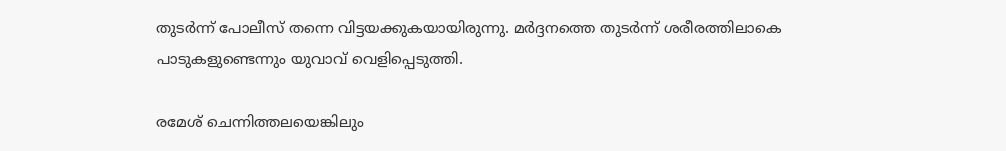തുടര്‍ന്ന് പോലീസ് തന്നെ വിട്ടയക്കുകയായിരുന്നു. മര്‍ദ്ദനത്തെ തുടര്‍ന്ന് ശരീരത്തിലാകെ പാടുകളുണ്ടെന്നും യുവാവ് വെളിപ്പെടുത്തി.

രമേശ് ചെന്നിത്തലയെങ്കിലും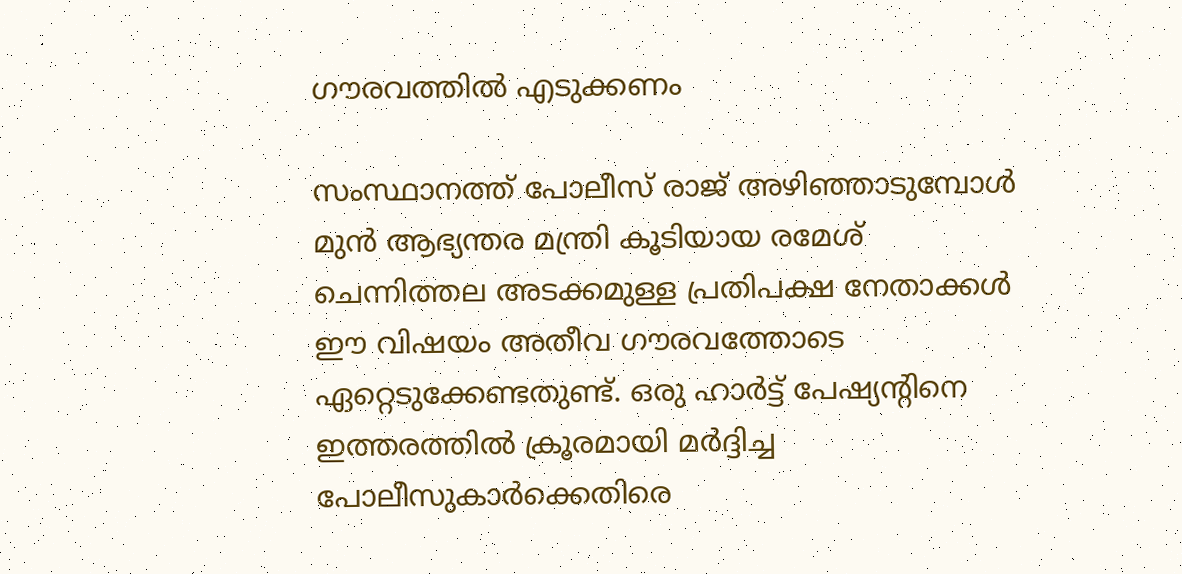ഗൗരവത്തില്‍ എടുക്കണം

സംസ്ഥാനത്ത് പോലീസ് രാജ് അഴിഞ്ഞാടുമ്പോള്‍ മുന്‍ ആഭ്യന്തര മന്ത്രി കൂടിയായ രമേശ് ചെന്നിത്തല അടക്കമുള്ള പ്രതിപക്ഷ നേതാക്കള്‍ ഈ വിഷയം അതീവ ഗൗരവത്തോടെ ഏറ്റെടുക്കേണ്ടതുണ്ട്. ഒരു ഹാര്‍ട്ട് പേഷ്യന്റിനെ ഇത്തരത്തില്‍ ക്രൂരമായി മര്‍ദ്ദിച്ച പോലീസുകാര്‍ക്കെതിരെ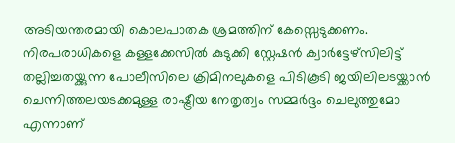അടിയന്തരമായി കൊലപാതക ശ്രമത്തിന് കേസ്സെടുക്കണം. നിരപരാധികളെ കള്ളക്കേസില്‍ കുടുക്കി സ്റ്റേഷന്‍ ക്വാര്‍ട്ടേഴ്‌സിലിട്ട് തല്ലിച്ചതയ്ക്കുന്ന പോലീസിലെ ക്രിമിനലുകളെ പിടികൂടി ജയിലിലടയ്ക്കാന്‍ ചെന്നിത്തലയടക്കമുള്ള രാഷ്ട്രീയ നേതൃത്വം സമ്മര്‍ദ്ദം ചെലുത്തുമോ എന്നാണ്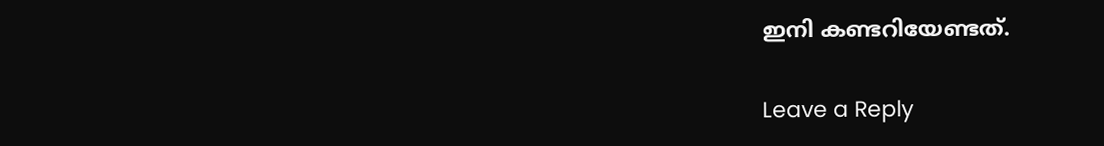ഇനി കണ്ടറിയേണ്ടത്.

Leave a Reply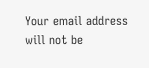Your email address will not be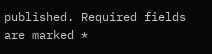published. Required fields are marked *